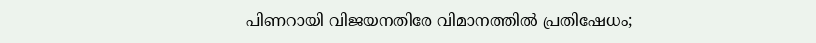പിണറായി വിജയനതിരേ വിമാനത്തിൽ പ്രതിഷേധം;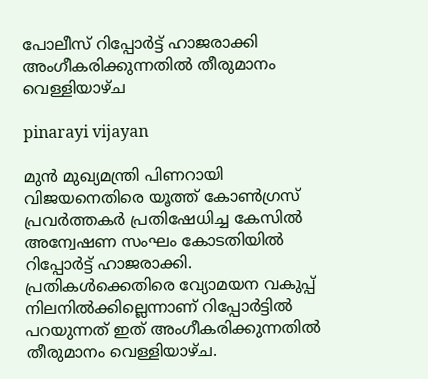പോലീസ് റിപ്പോർട്ട്‌ ഹാജരാക്കി അംഗീകരിക്കുന്നതിൽ തീരുമാനം വെള്ളിയാഴ്ച

pinarayi vijayan

മുൻ മുഖ്യമന്ത്രി പിണറായി വിജയനെതിരെ യൂത്ത് കോൺഗ്രസ്‌ പ്രവർത്തകർ പ്രതിഷേധിച്ച കേസിൽ അന്വേഷണ സംഘം കോടതിയിൽ റിപ്പോർട്ട്‌ ഹാജരാക്കി. പ്രതികൾക്കെതിരെ വ്യോമയന വകുപ്പ് നിലനിൽക്കില്ലെന്നാണ് റിപ്പോർട്ടിൽ പറയുന്നത് ഇത് അംഗീകരിക്കുന്നതിൽ തീരുമാനം വെള്ളിയാഴ്ച.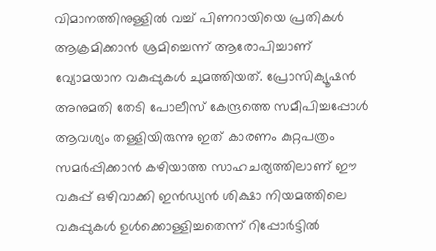വിമാനത്തിനുള്ളിൽ വച്ച് പിണറായിയെ പ്രതികൾ ആക്രമിക്കാൻ ശ്രമിച്ചെന്ന് ആരോപിച്ചാണ് വ്യോമയാന വകുപ്പുകൾ ചുമത്തിയത്. പ്രോസിക്യൂഷൻ അനുമതി തേടി പോലീസ് കേന്ദ്രത്തെ സമീപിച്ചപ്പോൾ ആവശ്യം തള്ളിയിരുന്നു ഇത് കാരണം കുറ്റപത്രം സമർപ്പിക്കാൻ കഴിയാത്ത സാഹചര്യത്തിലാണ് ഈ വകുപ്പ് ഒഴിവാക്കി ഇൻഡ്യൻ ശിക്ഷാ നിയമത്തിലെ വകുപ്പുകൾ ഉൾക്കൊള്ളിച്ചതെന്ന് റിപ്പോർട്ടിൽ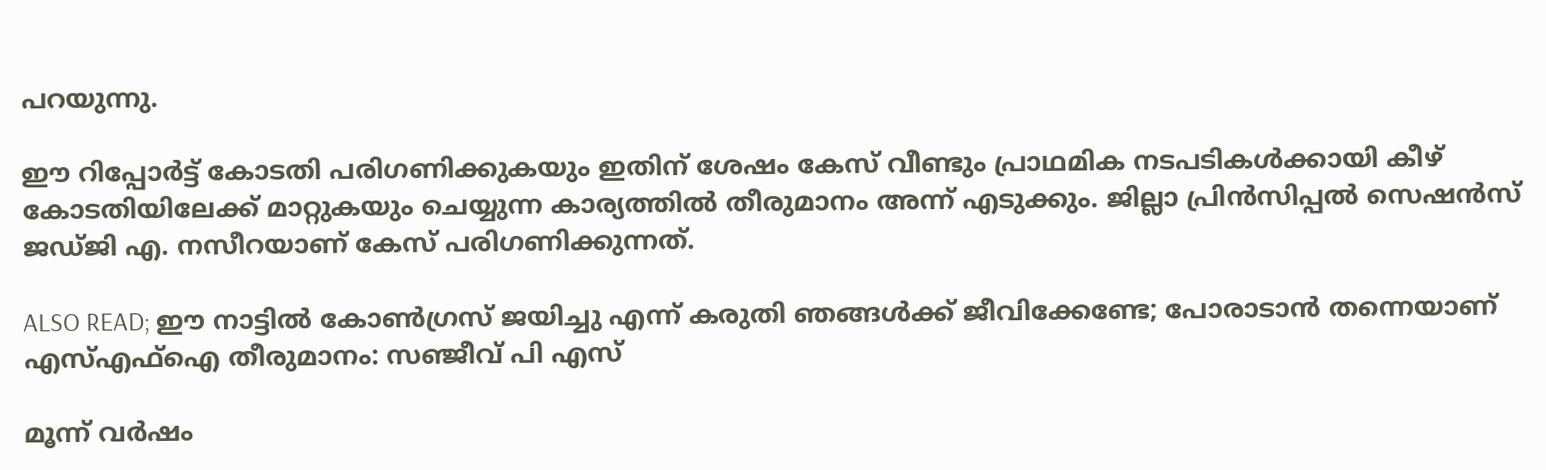പറയുന്നു.

ഈ റിപ്പോർട്ട് കോടതി പരിഗണിക്കുകയും ഇതിന് ശേഷം കേസ് വീണ്ടും പ്രാഥമിക നടപടികൾക്കായി കീഴ് കോടതിയിലേക്ക് മാറ്റുകയും ചെയ്യുന്ന കാര്യത്തിൽ തീരുമാനം അന്ന് എടുക്കും. ജില്ലാ പ്രിൻസിപ്പൽ സെഷൻസ് ജഡ്ജി എ. നസീറയാണ് കേസ് പരിഗണിക്കുന്നത്.

ALSO READ; ഈ നാട്ടിൽ കോൺഗ്രസ് ജയിച്ചു എന്ന് കരുതി ഞങ്ങൾക്ക് ജീവിക്കേണ്ടേ; പോരാടാൻ തന്നെയാണ് എസ്എഫ്ഐ തീരുമാനം: സഞ്ജീവ് പി എസ്

മൂന്ന് വർഷം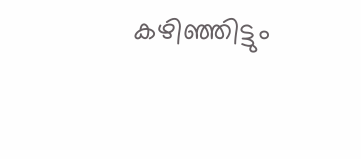കഴിഞ്ഞിട്ടും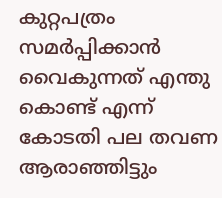കുറ്റപത്രം സമർപ്പിക്കാൻ വൈകുന്നത് എന്തു കൊണ്ട് എന്ന് കോടതി പല തവണ ആരാഞ്ഞിട്ടും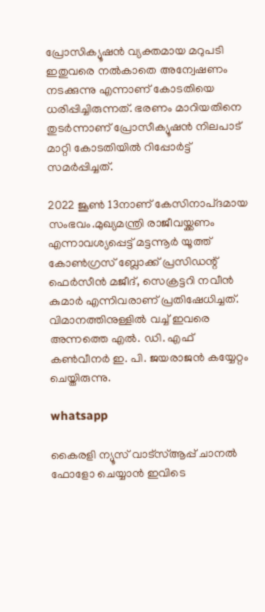പ്രോസിക്യൂഷൻ വ്യക്തമായ മറുപടി ഇതുവരെ നൽകാതെ അന്വേഷണം നടക്കുന്നു എന്നാണ് കോടതിയെ ധരിപ്പിച്ചിരുന്നത്. ഭരണം മാറിയതിനെ തുടർന്നാണ് പ്രോസീക്യൂഷൻ നിലപാട് മാറ്റി കോടതിയിൽ റിപ്പോർട്ട് സമർപ്പിച്ചത്.

2022 ജൂൺ 13നാണ് കേസിനാപ്ദമായ സംഭവം.മുഖ്യമന്ത്രി രാജീവയ്ക്കണം എന്നാവശ്യപ്പെട്ട് മട്ടന്നൂർ യൂത്ത് കോൺഗ്രസ്‌ ബ്ലോക്ക് പ്രസിഡന്റ് ഫെർസീൻ മജീദ്, സെക്രട്ടറി നവീൻ കുമാർ എന്നിവരാണ് പ്രതിഷേധിച്ചത്. വിമാനത്തിനുള്ളിൽ വച്ച് ഇവരെ അന്നത്തെ എൽ. ഡി. എഫ് കൺവീനർ ഇ. പി. ജയരാജൻ കയ്യേറ്റം ചെയ്തിരുന്നു.

whatsapp

കൈരളി ന്യൂസ് വാട്‌സ്ആപ്പ് ചാനല്‍ ഫോളോ ചെയ്യാന്‍ ഇവിടെ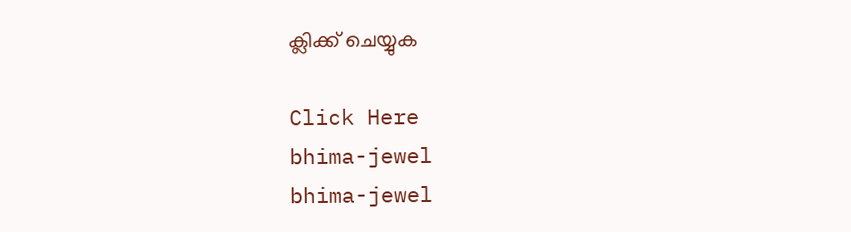ക്ലിക്ക് ചെയ്യുക

Click Here
bhima-jewel
bhima-jewel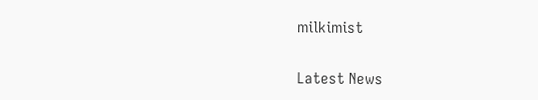milkimist

Latest News